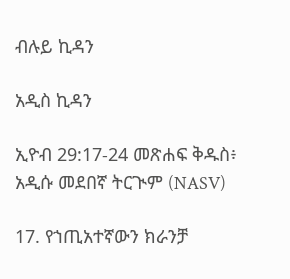ብሉይ ኪዳን

አዲስ ኪዳን

ኢዮብ 29:17-24 መጽሐፍ ቅዱስ፥ አዲሱ መደበኛ ትርጒም (NASV)

17. የኀጢአተኛውን ክራንቻ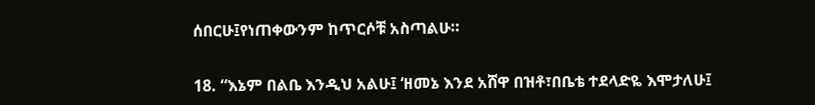ሰበርሁ፤የነጠቀውንም ከጥርሶቹ አስጣልሁ።

18. “እኔም በልቤ እንዲህ አልሁ፤ ‘ዘመኔ እንደ አሸዋ በዝቶ፣በቤቴ ተደላድዬ እሞታለሁ፤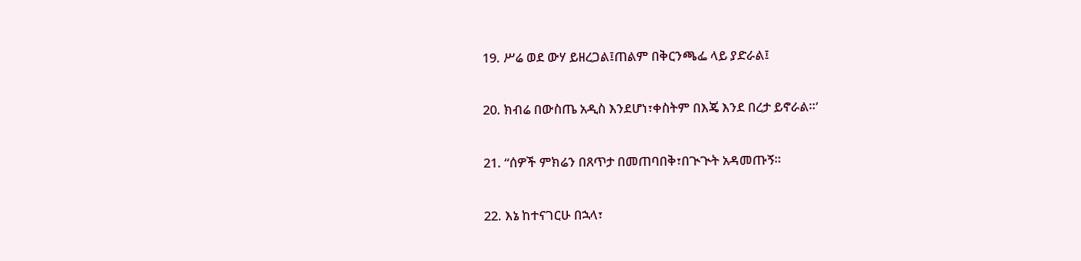19. ሥሬ ወደ ውሃ ይዘረጋል፤ጠልም በቅርንጫፌ ላይ ያድራል፤

20. ክብሬ በውስጤ አዲስ እንደሆነ፣ቀስትም በእጄ እንደ በረታ ይኖራል።’

21. “ሰዎች ምክሬን በጸጥታ በመጠባበቅ፣በጒጒት አዳመጡኝ።

22. እኔ ከተናገርሁ በኋላ፣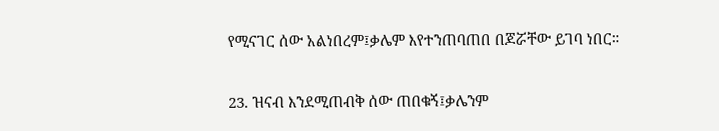የሚናገር ሰው አልነበረም፤ቃሌም እየተንጠባጠበ በጆሯቸው ይገባ ነበር።

23. ዝናብ እንደሚጠብቅ ሰው ጠበቁኝ፤ቃሌንም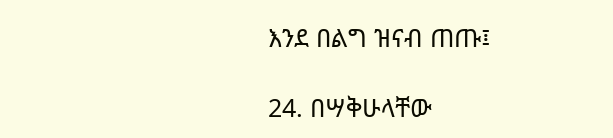እንደ በልግ ዝናብ ጠጡ፤

24. በሣቅሁላቸው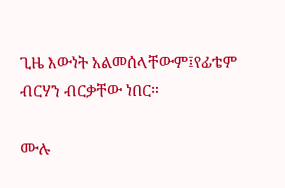ጊዜ እውነት አልመሰላቸውም፤የፊቴም ብርሃን ብርቃቸው ነበር።

ሙሉ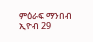ምዕራፍ ማንበብ ኢዮብ 29